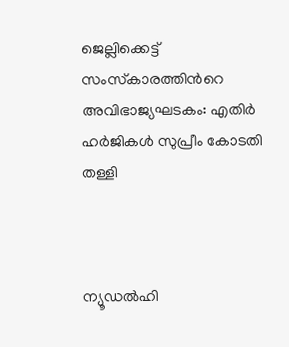ജെല്ലിക്കെട്ട് സംസ്‌കാരത്തിന്‍റെ അവിഭാജ്യഘടകം: എതിര്‍ ഹര്‍ജികള്‍ സുപ്രീം കോടതി തള്ളി



ന്യൂഡല്‍ഹി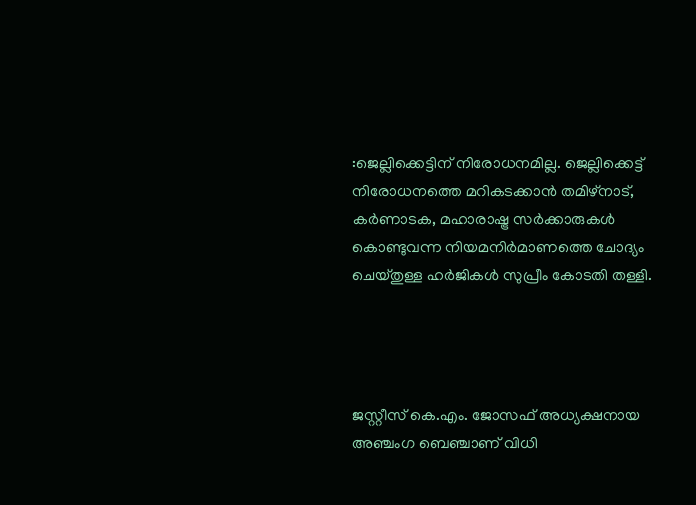:ജെല്ലിക്കെട്ടിന് നിരോധനമില്ല. ജെല്ലിക്കെട്ട് നിരോധനത്തെ മറികടക്കാന്‍ തമിഴ്‌നാട്, കര്‍ണാടക, മഹാരാഷ്ട്ര സര്‍ക്കാരുകള്‍ കൊണ്ടുവന്ന നിയമനിര്‍മാണത്തെ ചോദ്യം ചെയ്തുള്ള ഹര്‍ജികള്‍ സുപ്രീം കോടതി തള്ളി.




ജസ്റ്റീസ് കെ.എം. ജോസഫ് അധ്യക്ഷനായ അഞ്ചംഗ ബെഞ്ചാണ് വിധി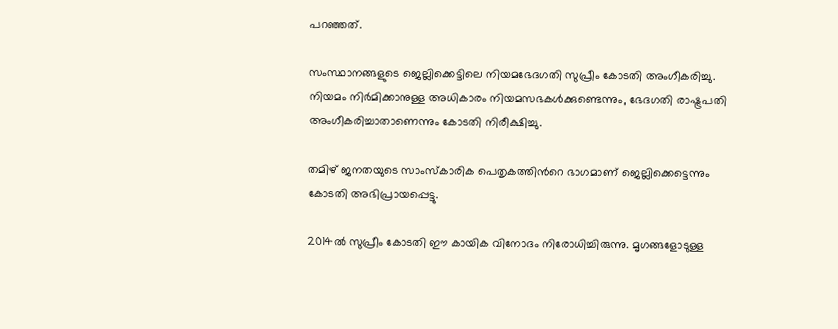പറഞ്ഞത്.

സംസ്ഥാനങ്ങളുടെ ജെല്ലിക്കെട്ടിലെ നിയമഭേദഗതി സുപ്രീം കോടതി അംഗീകരിച്ചു. നിയമം നിര്‍മിക്കാനുള്ള അധികാരം നിയമസഭകള്‍ക്കുണ്ടെന്നും, ഭേദഗതി രാഷ്ട്രപതി അംഗീകരിച്ചാതാണെന്നും കോടതി നിരീക്ഷിച്ചു.

തമിഴ് ജനതയുടെ സാംസ്‌കാരിക പെതൃകത്തിന്‍റെ ഭാഗമാണ് ജെല്ലിക്കെട്ടെന്നും കോടതി അഭിപ്രായപ്പെട്ടു.

2014ല്‍ സുപ്രീം കോടതി ഈ കായിക വിനോദം നിരോധിച്ചിരുന്നു. മൃഗങ്ങളോടുള്ള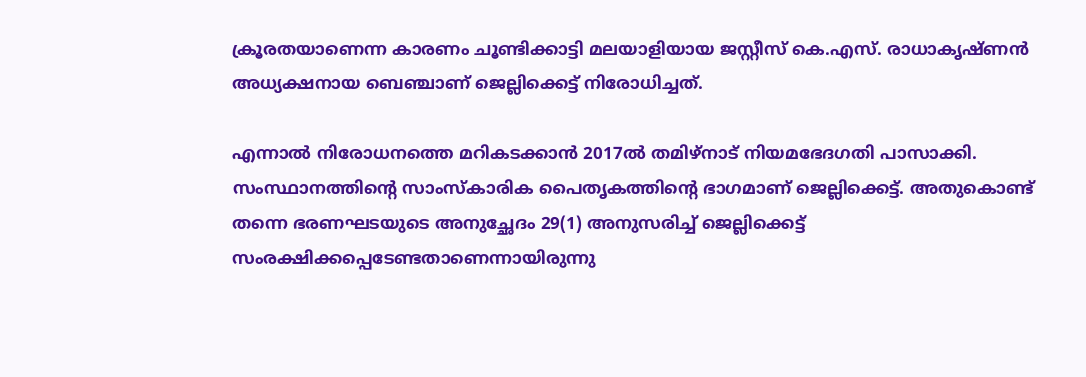ക്രൂരതയാണെന്ന കാരണം ചൂണ്ടിക്കാട്ടി മലയാളിയായ ജസ്റ്റീസ് കെ.എസ്. രാധാകൃഷ്ണന്‍ അധ്യക്ഷനായ ബെഞ്ചാണ് ജെല്ലിക്കെട്ട് നിരോധിച്ചത്.

എന്നാല്‍ നിരോധനത്തെ മറികടക്കാന്‍ 2017ല്‍ തമിഴ്‌നാട് നിയമഭേദഗതി പാസാക്കി. സംസ്ഥാനത്തിന്‍റെ സാംസ്‌കാരിക പൈതൃകത്തിന്‍റെ ഭാഗമാണ് ജെല്ലിക്കെട്ട്. അതുകൊണ്ട് തന്നെ ഭരണഘടയുടെ അനുച്ഛേദം 29(1) അനുസരിച്ച്‌ ജെല്ലിക്കെട്ട് സംരക്ഷിക്കപ്പെടേണ്ടതാണെന്നായിരുന്നു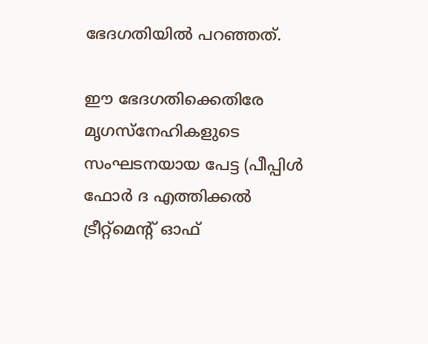ഭേദഗതിയില്‍ പറഞ്ഞത്.

ഈ ഭേദഗതിക്കെതിരേ മൃഗസ്‌നേഹികളുടെ സംഘടനയായ പേട്ട (പീപ്പിള്‍ ഫോര്‍ ദ എത്തിക്കല്‍ ട്രീറ്റ്മെന്‍റ് ഓഫ്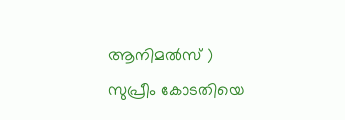ആനിമല്‍സ് ) സുപ്രീം കോടതിയെ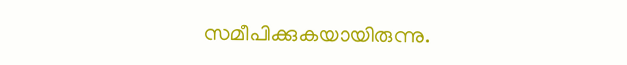സമീപിക്കുകയായിരുന്നു.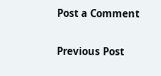Post a Comment

Previous Post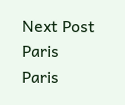Next Post
Paris
Paris